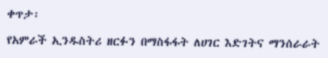ቀጥታ፡

የአምራች ኢንዱስትሪ ዘርፉን በማስፋፋት ለሀገር እድገትና ማንሰራራት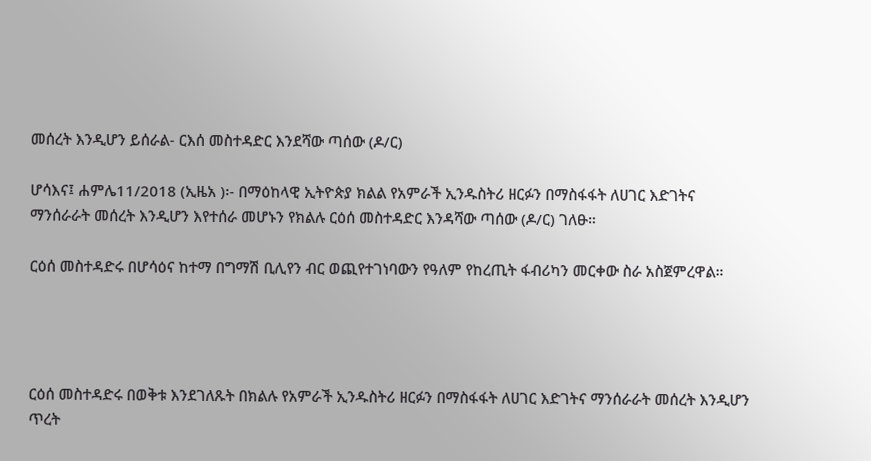መሰረት እንዲሆን ይሰራል- ርእሰ መስተዳድር እንደሻው ጣሰው (ዶ/ር)

ሆሳእና፤ ሐምሌ11/2018 (ኢዜአ )፡- በማዕከላዊ ኢትዮጵያ ክልል የአምራች ኢንዱስትሪ ዘርፉን በማስፋፋት ለሀገር እድገትና ማንሰራራት መሰረት እንዲሆን እየተሰራ መሆኑን የክልሉ ርዕሰ መስተዳድር እንዳሻው ጣሰው (ዶ/ር) ገለፁ።

ርዕሰ መስተዳድሩ በሆሳዕና ከተማ በግማሽ ቢሊየን ብር ወጪየተገነባውን የዓለም የከረጢት ፋብሪካን መርቀው ስራ አስጀምረዋል።




ርዕሰ መስተዳድሩ በወቅቱ እንደገለጹት በክልሉ የአምራች ኢንዱስትሪ ዘርፉን በማስፋፋት ለሀገር እድገትና ማንሰራራት መሰረት እንዲሆን ጥረት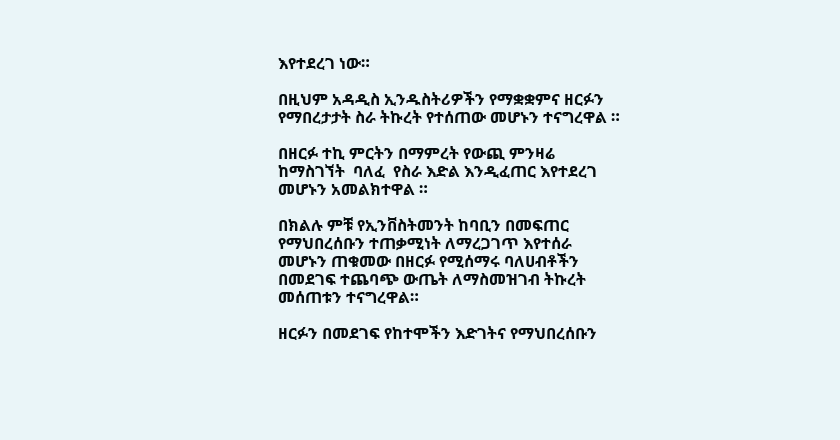እየተደረገ ነው።

በዚህም አዳዲስ ኢንዱስትሪዎችን የማቋቋምና ዘርፉን የማበረታታት ስራ ትኩረት የተሰጠው መሆኑን ተናግረዋል ።

በዘርፉ ተኪ ምርትን በማምረት የውጪ ምንዛሬ ከማስገኘት  ባለፈ  የስራ እድል እንዲፈጠር እየተደረገ መሆኑን አመልክተዋል ።

በክልሉ ምቹ የኢንቨስትመንት ከባቢን በመፍጠር የማህበረሰቡን ተጠቃሚነት ለማረጋገጥ እየተሰራ መሆኑን ጠቁመው በዘርፉ የሚሰማሩ ባለሀብቶችን በመደገፍ ተጨባጭ ውጤት ለማስመዝገብ ትኩረት መሰጠቱን ተናግረዋል።

ዘርፉን በመደገፍ የከተሞችን እድገትና የማህበረሰቡን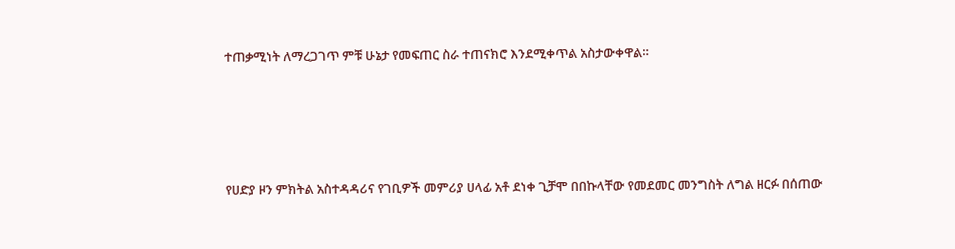ተጠቃሚነት ለማረጋገጥ ምቹ ሁኔታ የመፍጠር ስራ ተጠናክሮ እንደሚቀጥል አስታውቀዋል።




የሀድያ ዞን ምክትል አስተዳዳሪና የገቢዎች መምሪያ ሀላፊ አቶ ደነቀ ጊቻሞ በበኩላቸው የመደመር መንግስት ለግል ዘርፉ በሰጠው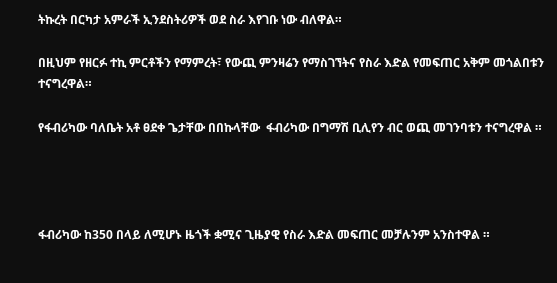ትኩረት በርካታ አምራች ኢንደስትሪዎች ወደ ስራ እየገቡ ነው ብለዋል።

በዚህም የዘርፉ ተኪ ምርቶችን የማምረት፣ የውጪ ምንዛሬን የማስገኘትና የስራ እድል የመፍጠር አቅም መጎልበቱን ተናግረዋል።

የፋብሪካው ባለቤት አቶ ፀደቀ ጌታቸው በበኩላቸው  ፋብሪካው በግማሽ ቢሊየን ብር ወጪ መገንባቱን ተናግረዋል ።




ፋብሪካው ከ350 በላይ ለሚሆኑ ዜጎች ቋሚና ጊዜያዊ የስራ እድል መፍጠር መቻሉንም አንስተዋል ።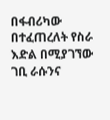በፋብሪካው በተፈጠረለት የስራ እድል በሚያገኘው ገቢ ራሱንና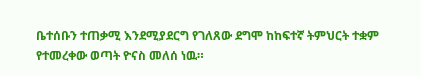ቤተሰቡን ተጠቃሚ እንደሚያደርግ የገለጸው ደግሞ ከከፍተኛ ትምህርት ተቋም የተመረቀው ወጣት ዮናስ መለሰ ነዉ።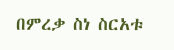በምረቃ ስነ ስርአቱ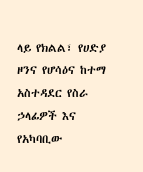ላይ የክልል፣ የሀድያ ዞንና የሆሳዕና ከተማ አስተዳደር የስራ ኃላፊዎች እና የአካባቢው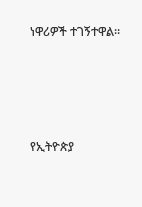ነዋሪዎች ተገኝተዋል።





የኢትዮጵያ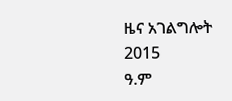ዜና አገልግሎት
2015
ዓ.ም